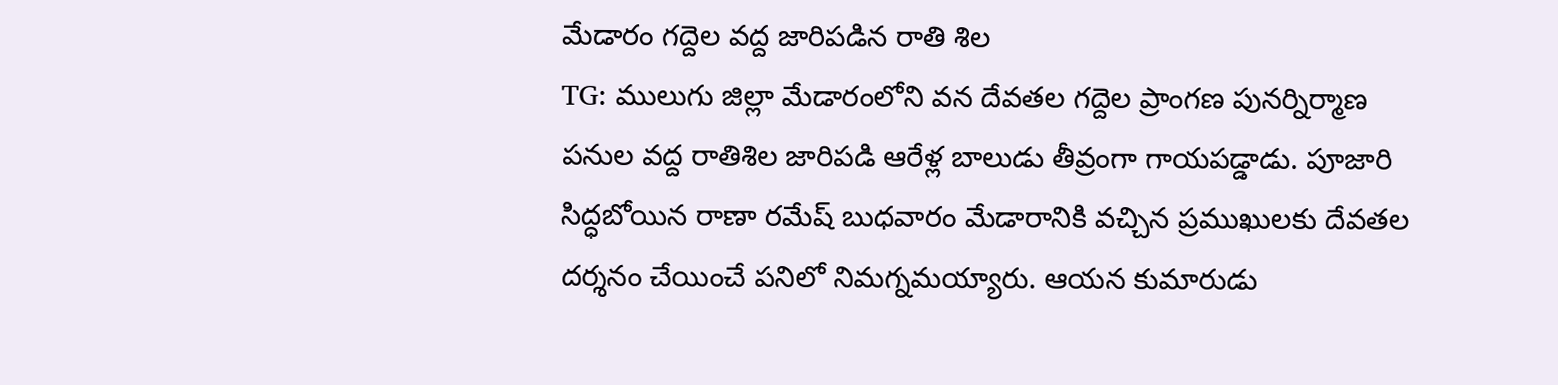మేడారం గద్దెల వద్ద జారిపడిన రాతి శిల
TG: ములుగు జిల్లా మేడారంలోని వన దేవతల గద్దెల ప్రాంగణ పునర్నిర్మాణ పనుల వద్ద రాతిశిల జారిపడి ఆరేళ్ల బాలుడు తీవ్రంగా గాయపడ్డాడు. పూజారి సిద్ధబోయిన రాణా రమేష్ బుధవారం మేడారానికి వచ్చిన ప్రముఖులకు దేవతల దర్శనం చేయించే పనిలో నిమగ్నమయ్యారు. ఆయన కుమారుడు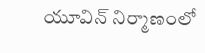యూవిన్ నిర్మాణంలో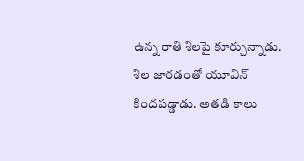ఉన్న రాతి శిలపై కూర్చున్నాడు. శిల జారడంతో యూవిన్ కిందపడ్డాడు. అతడి కాలు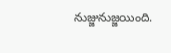నుజ్జునుజ్జయింది.